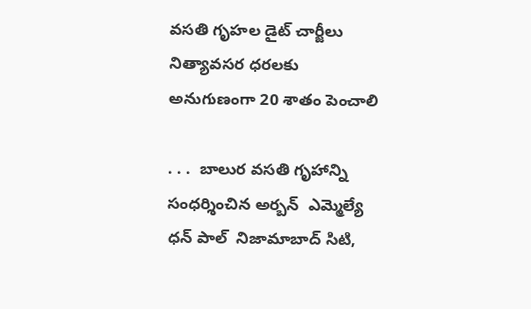వసతి గృహల డైట్ చార్జీలు నిత్యావసర ధరలకు అనుగుణంగా 20 శాతం పెంచాలి

. . .  బాలుర వసతి గృహాన్ని సంధర్శించిన అర్బన్  ఎమ్మెల్యే ధన్ పాల్  నిజామాబాద్ సిటి,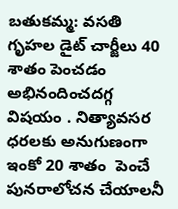బతుకమ్మ: వసతి గృహల డైట్ చార్జీలు 40 శాతం పెంచడం అభినందించదగ్గ విషయం . నిత్యావసర ధరలకు అనుగుణంగా ఇంకో 20 శాతం  పెంచే పునరాలోచన చేయాలనీ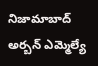నిజామాబాద్ అర్బన్ ఎమ్మెల్యే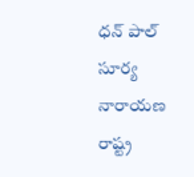ధన్ పాల్ సూర్య నారాయణ రాష్ట్ర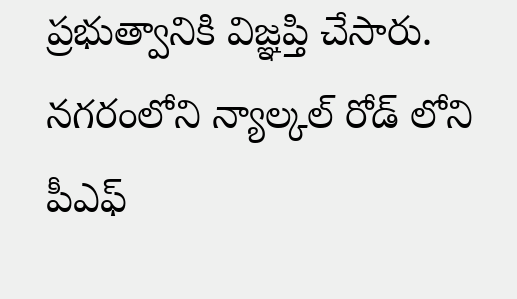ప్రభుత్వానికి విజ్ఞప్తి చేసారు. నగరంలోని న్యాల్కల్ రోడ్ లోని పీఎఫ్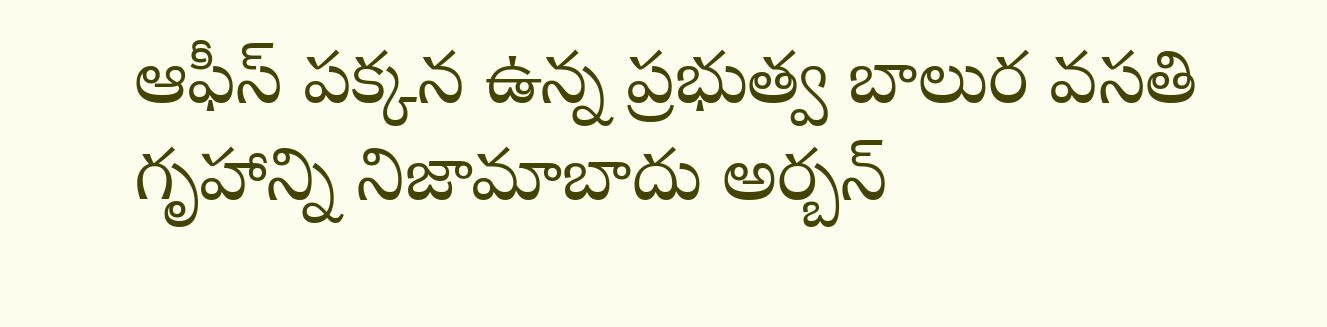ఆఫీస్ పక్కన ఉన్న ప్రభుత్వ బాలుర వసతి గృహాన్ని నిజామాబాదు అర్బన్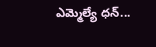ఎమ్మెల్యే ధన్...